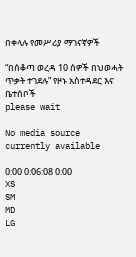በቀላሉ የመሥሪያ ማገናኛዎች

“በሰቆጣ ወረዳ 10 ሰዎች በህወሓት ጥቃት ተገደሉ” የዞኑ አስተዳደር እና ቤተሰቦች
please wait

No media source currently available

0:00 0:06:08 0:00
XS
SM
MD
LG